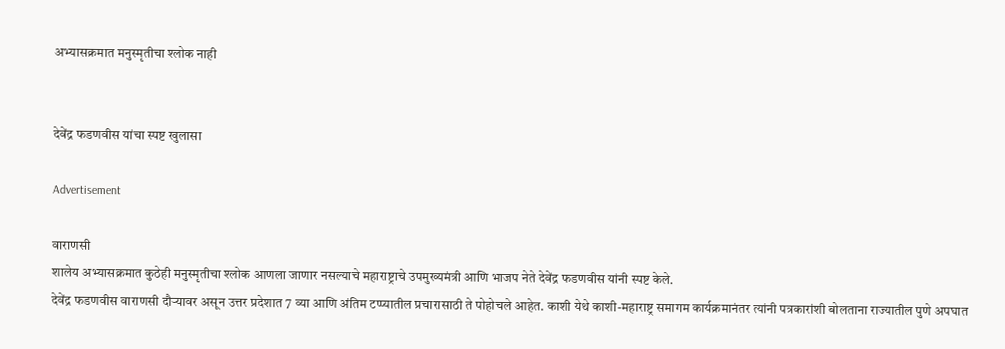अभ्यासक्रमात मनुस्मृतीचा श्लोक नाही


देवेंद्र फडणवीस यांचा स्पष्ट खुलासा

Advertisement

वाराणसी
शालेय अभ्यासक्रमात कुठेही मनुस्मृतीचा श्लोक आणला जाणार नसल्याचे महाराष्ट्राचे उपमुख्यमंत्री आणि भाजप नेते देवेंद्र फडणवीस यांनी स्पष्ट केले.
देवेंद्र फडणवीस वाराणसी दौऱ्यावर असून उत्तर प्रदेशात 7 व्या आणि अंतिम टप्प्यातील प्रचारासाठी ते पोहोचले आहेत. काशी येथे काशी-महाराष्ट्र समागम कार्यक्रमानंतर त्यांनी पत्रकारांशी बोलताना राज्यातील पुणे अपघात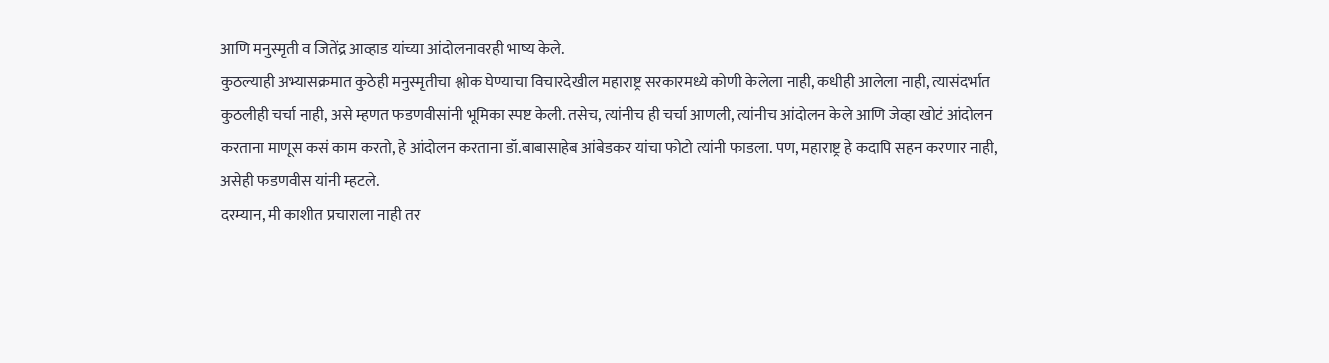आणि मनुस्मृती व जितेंद्र आव्हाड यांच्या आंदोलनावरही भाष्य केले.
कुठल्याही अभ्यासक्रमात कुठेही मनुस्मृतीचा श्लोक घेण्याचा विचारदेखील महाराष्ट्र सरकारमध्ये कोणी केलेला नाही, कधीही आलेला नाही, त्यासंदर्भात कुठलीही चर्चा नाही, असे म्हणत फडणवीसांनी भूमिका स्पष्ट केली. तसेच, त्यांनीच ही चर्चा आणली, त्यांनीच आंदोलन केले आणि जेव्हा खोटं आंदोलन करताना माणूस कसं काम करतो, हे आंदोलन करताना डॉ.बाबासाहेब आंबेडकर यांचा फोटो त्यांनी फाडला. पण, महाराष्ट्र हे कदापि सहन करणार नाही, असेही फडणवीस यांनी म्हटले.
दरम्यान, मी काशीत प्रचाराला नाही तर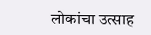लोकांचा उत्साह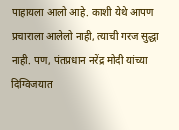पाहायला आलो आहे. काशी येथे आपण प्रचाराला आलेलो नाही, त्याची गरज सुद्धा नाही. पण, पंतप्रधान नरेंद्र मोदी यांच्या दिग्विजयात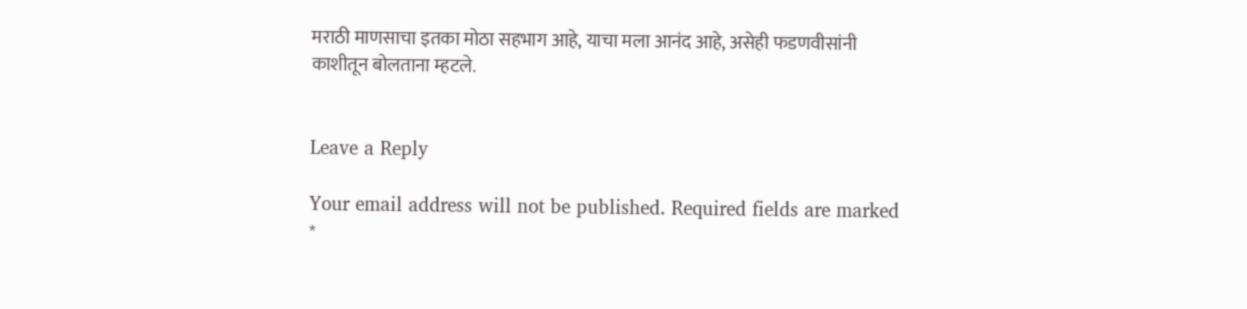मराठी माणसाचा इतका मोठा सहभाग आहे, याचा मला आनंद आहे, असेही फडणवीसांनी काशीतून बोलताना म्हटले.


Leave a Reply

Your email address will not be published. Required fields are marked *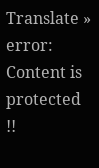Translate »
error: Content is protected !!